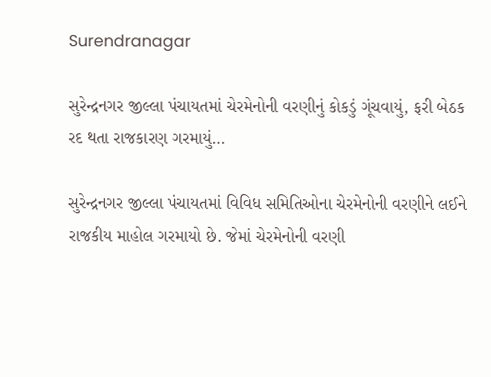Surendranagar

સુરેન્દ્રનગર જીલ્લા પંચાયતમાં ચેરમેનોની વરણીનું કોકડું ગૂંચવાયું, ફરી બેઠક રદ થતા રાજકારણ ગરમાયું…

સુરેન્દ્રનગર જીલ્લા પંચાયતમાં વિવિધ સમિતિઓના ચેરમેનોની વરણીને લઈને રાજકીય માહોલ ગરમાયો છે. જેમાં ચેરમેનોની વરણી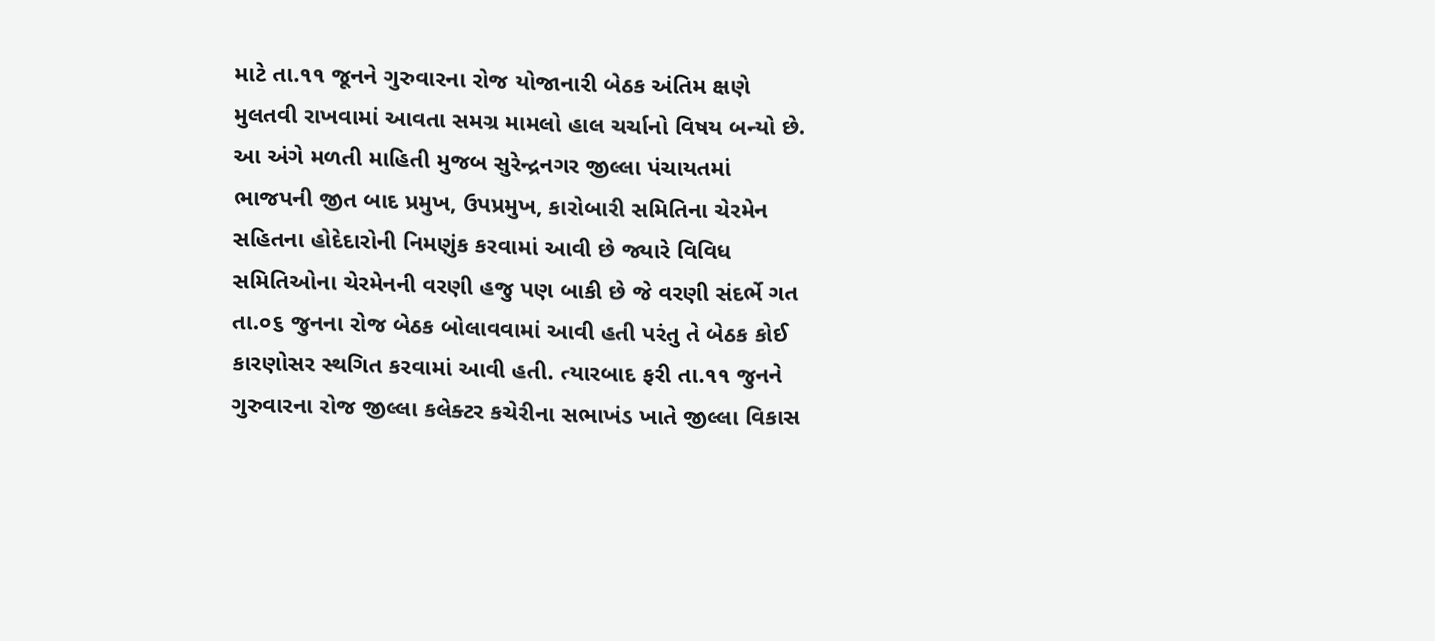માટે તા.૧૧ જૂનને ગુરુવારના રોજ યોજાનારી બેઠક અંતિમ ક્ષણે મુલતવી રાખવામાં આવતા સમગ્ર મામલો હાલ ચર્ચાનો વિષય બન્યો છે. આ અંગે મળતી માહિતી મુજબ સુરેન્દ્રનગર જીલ્લા પંચાયતમાં ભાજપની જીત બાદ પ્રમુખ, ઉપપ્રમુખ, કારોબારી સમિતિના ચેરમેન સહિતના હોદેદારોની નિમણુંક કરવામાં આવી છે જ્યારે વિવિધ સમિતિઓના ચેરમેનની વરણી હજુ પણ બાકી છે જે વરણી સંદર્ભે ગત તા.૦૬ જુનના રોજ બેઠક બોલાવવામાં આવી હતી પરંતુ તે બેઠક કોઈ કારણોસર સ્થગિત કરવામાં આવી હતી. ત્યારબાદ ફરી તા.૧૧ જુનને ગુરુવારના રોજ જીલ્લા કલેક્ટર કચેરીના સભાખંડ ખાતે જીલ્લા વિકાસ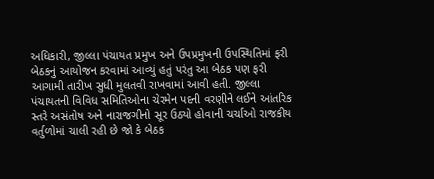અધિકારી, જીલ્લા પંચાયત પ્રમુખ અને ઉપપ્રમુખની ઉપસ્થિતિમાં ફરી બેઠકનું આયોજન કરવામાં આવ્યું હતું પરંતુ આ બેઠક પણ ફરી આગામી તારીખ સુધી મુલતવી રાખવામાં આવી હતી. જીલ્લા પંચાયતની વિવિધ સમિતિઓના ચેરમેન પદની વરણીને લઈને આંતરિક સ્તરે અસંતોષ અને નારાજગીનો સૂર ઉઠ્યો હોવાની ચર્ચાઓ રાજકીય વર્તુળોમાં ચાલી રહી છે જો કે બેઠક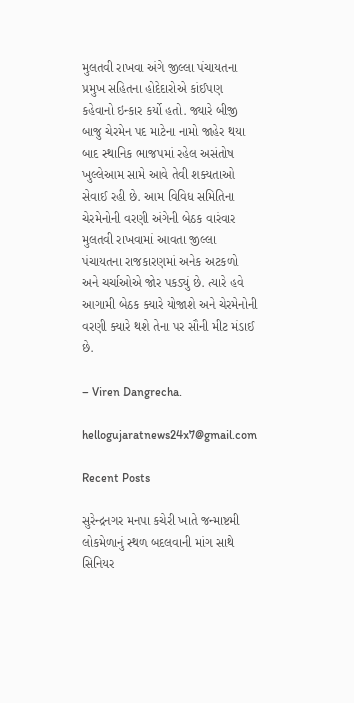મુલતવી રાખવા અંગે જીલ્લા પંચાયતના પ્રમુખ સહિતના હોદેદારોએ કાંઈપણ કહેવાનો ઇન્કાર કર્યો હતો. જ્યારે બીજી બાજુ ચેરમેન પદ માટેના નામો જાહેર થયા બાદ સ્થાનિક ભાજપમાં રહેલ અસંતોષ ખુલ્લેઆમ સામે આવે તેવી શક્યતાઓ સેવાઈ રહી છે. આમ વિવિધ સમિતિના ચેરમેનોની વરણી અંગેની બેઠક વારંવાર મુલતવી રાખવામાં આવતા જીલ્લા પંચાયતના રાજકારણમાં અનેક અટકળો અને ચર્ચાઓએ જોર પકડ્યું છે. ત્યારે હવે આગામી બેઠક ક્યારે યોજાશે અને ચેરમેનોની વરણી ક્યારે થશે તેના પર સૌની મીટ મંડાઈ છે.

– Viren Dangrecha.

hellogujaratnews24x7@gmail.com

Recent Posts

સુરેન્દ્રનગર મનપા કચેરી ખાતે જન્માષ્ટમી લોકમેળાનું સ્થળ બદલવાની માંગ સાથે સિનિયર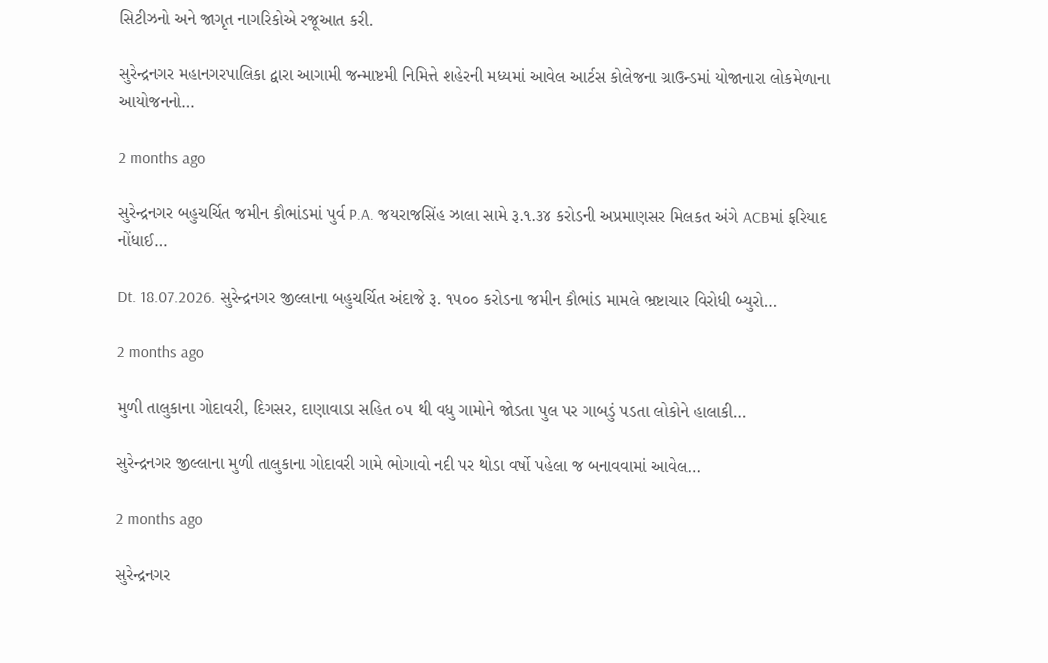સિટીઝનો અને જાગૃત નાગરિકોએ રજૂઆત કરી.

સુરેન્દ્રનગર મહાનગરપાલિકા દ્વારા આગામી જન્માષ્ટમી નિમિત્તે શહેરની મધ્યમાં આવેલ આર્ટસ કોલેજના ગ્રાઉન્ડમાં યોજાનારા લોકમેળાના આયોજનનો…

2 months ago

સુરેન્દ્રનગર બહુચર્ચિત જમીન કૌભાંડમાં પુર્વ P.A. જયરાજસિંહ ઝાલા સામે રૂ.૧.૩૪ કરોડની અપ્રમાણસર મિલકત અંગે ACBમાં ફરિયાદ નોંધાઈ…

Dt. 18.07.2026. સુરેન્દ્રનગર જીલ્લાના બહુચર્ચિત અંદાજે રૂ. ૧૫૦૦ કરોડના જમીન કૌભાંડ મામલે ભ્રષ્ટાચાર વિરોધી બ્યુરો…

2 months ago

મુળી તાલુકાના ગોદાવરી, દિગસર, દાણાવાડા સહિત ૦૫ થી વધુ ગામોને જોડતા પુલ પર ગાબડું પડતા લોકોને હાલાકી…

સુરેન્દ્રનગર જીલ્લાના મુળી તાલુકાના ગોદાવરી ગામે ભોગાવો નદી પર થોડા વર્ષો પહેલા જ બનાવવામાં આવેલ…

2 months ago

સુરેન્દ્રનગર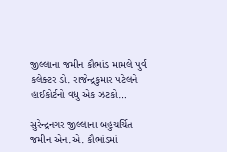જીલ્લાના જમીન કૌભાંડ મામલે પુર્વ કલેક્ટર ડો. રાજેન્દ્રકુમાર પટેલને હાઈકોર્ટનો વધુ એક ઝટકો…

સુરેન્દ્રનગર જીલ્લાના બહુચર્ચિત જમીન એન.એ. કૌભાંડમાં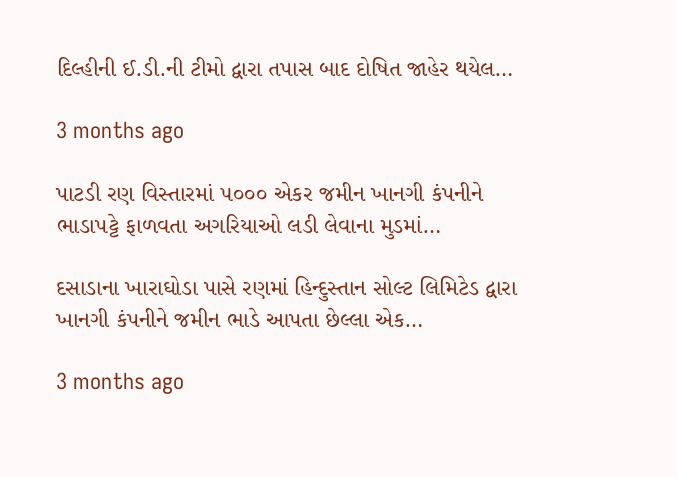દિલ્હીની ઈ.ડી.ની ટીમો દ્વારા તપાસ બાદ દોષિત જાહેર થયેલ…

3 months ago

પાટડી રણ વિસ્તારમાં ૫૦૦૦ એકર જમીન ખાનગી કંપનીને ભાડાપટ્ટે ફાળવતા અગરિયાઓ લડી લેવાના મુડમાં…

દસાડાના ખારાઘોડા પાસે રણમાં હિન્દુસ્તાન સોલ્ટ લિમિટેડ દ્વારા ખાનગી કંપનીને જમીન ભાડે આપતા છેલ્લા એક…

3 months ago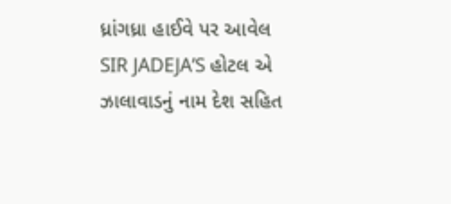ધ્રાંગધ્રા હાઈવે પર આવેલ SIR JADEJA’S હોટલ એ ઝાલાવાડનું નામ દેશ સહિત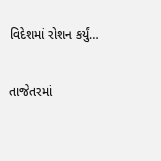વિદેશમાં રોશન કર્યું…

તાજેતરમાં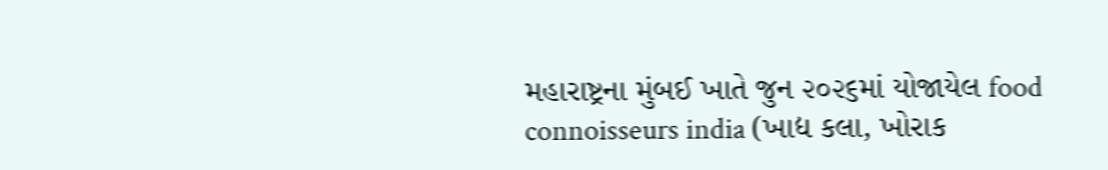મહારાષ્ટ્રના મુંબઈ ખાતે જુન ૨૦૨૬માં યોજાયેલ food connoisseurs india (ખાદ્ય કલા, ખોરાક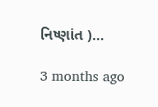નિષ્ણાંત )…

3 months ago